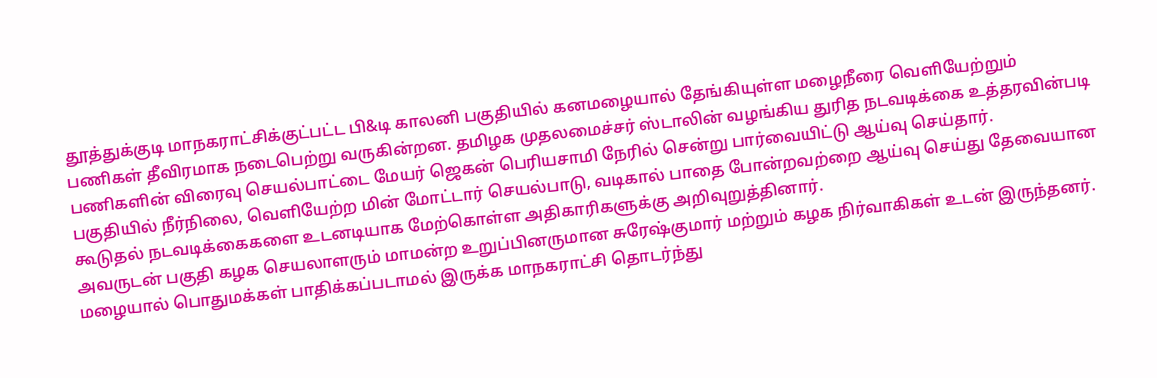தூத்துக்குடி மாநகராட்சிக்குட்பட்ட பி&டி காலனி பகுதியில் கனமழையால் தேங்கியுள்ள மழைநீரை வெளியேற்றும் பணிகள் தீவிரமாக நடைபெற்று வருகின்றன. தமிழக முதலமைச்சர் ஸ்டாலின் வழங்கிய துரித நடவடிக்கை உத்தரவின்படி பணிகளின் விரைவு செயல்பாட்டை மேயர் ஜெகன் பெரியசாமி நேரில் சென்று பார்வையிட்டு ஆய்வு செய்தார்.
பகுதியில் நீர்நிலை, வெளியேற்ற மின் மோட்டார் செயல்பாடு, வடிகால் பாதை போன்றவற்றை ஆய்வு செய்து தேவையான கூடுதல் நடவடிக்கைகளை உடனடியாக மேற்கொள்ள அதிகாரிகளுக்கு அறிவுறுத்தினார்.
அவருடன் பகுதி கழக செயலாளரும் மாமன்ற உறுப்பினருமான சுரேஷ்குமார் மற்றும் கழக நிர்வாகிகள் உடன் இருந்தனர். மழையால் பொதுமக்கள் பாதிக்கப்படாமல் இருக்க மாநகராட்சி தொடர்ந்து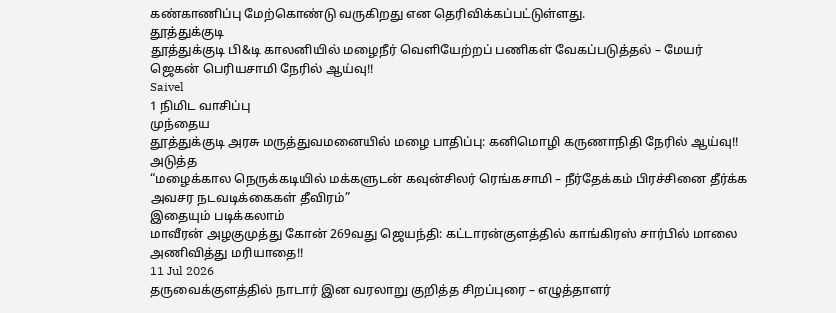கண்காணிப்பு மேற்கொண்டு வருகிறது என தெரிவிக்கப்பட்டுள்ளது.
தூத்துக்குடி
தூத்துக்குடி பி&டி காலனியில் மழைநீர் வெளியேற்றப் பணிகள் வேகப்படுத்தல் – மேயர் ஜெகன் பெரியசாமி நேரில் ஆய்வு!!
Saivel
1 நிமிட வாசிப்பு
முந்தைய
தூத்துக்குடி அரசு மருத்துவமனையில் மழை பாதிப்பு: கனிமொழி கருணாநிதி நேரில் ஆய்வு!!
அடுத்த
“மழைக்கால நெருக்கடியில் மக்களுடன் கவுன்சிலர் ரெங்கசாமி – நீர்தேக்கம் பிரச்சினை தீர்க்க அவசர நடவடிக்கைகள் தீவிரம்”
இதையும் படிக்கலாம்
மாவீரன் அழகுமுத்து கோன் 269வது ஜெயந்தி: கட்டாரன்குளத்தில் காங்கிரஸ் சார்பில் மாலை அணிவித்து மரியாதை!!
11 Jul 2026
தருவைக்குளத்தில் நாடார் இன வரலாறு குறித்த சிறப்புரை – எழுத்தாளர்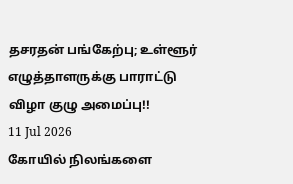தசரதன் பங்கேற்பு; உள்ளூர் எழுத்தாளருக்கு பாராட்டு விழா குழு அமைப்பு!!
11 Jul 2026
கோயில் நிலங்களை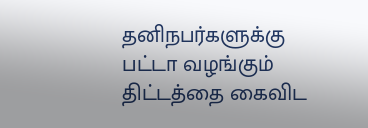தனிநபர்களுக்கு பட்டா வழங்கும் திட்டத்தை கைவிட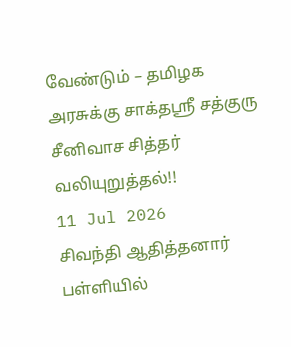வேண்டும் – தமிழக அரசுக்கு சாக்தஸ்ரீ சத்குரு சீனிவாச சித்தர் வலியுறுத்தல்!!
11 Jul 2026
சிவந்தி ஆதித்தனார் பள்ளியில்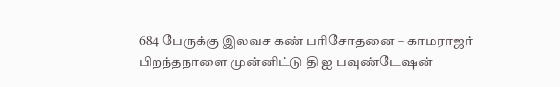684 பேருக்கு இலவச கண் பரிசோதனை – காமராஜர் பிறந்தநாளை முன்னிட்டு தி ஐ பவுண்டேஷன்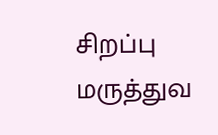சிறப்பு மருத்துவ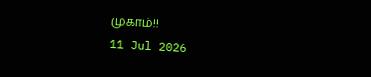முகாம்!!
11 Jul 2026